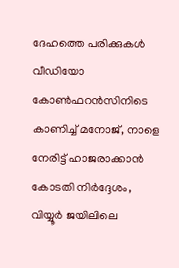ദേഹത്തെ പരിക്കുകൾ വീഡിയോ കോൺഫറൻസിനിടെ കാണിച്ച് മനോജ്‌, നാളെ നേരിട്ട് ഹാജരാക്കാൻ കോടതി നിർദ്ദേശം, വിയ്യൂർ ജയിലിലെ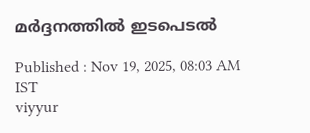മർദ്ദനത്തിൽ ഇടപെടൽ

Published : Nov 19, 2025, 08:03 AM IST
viyyur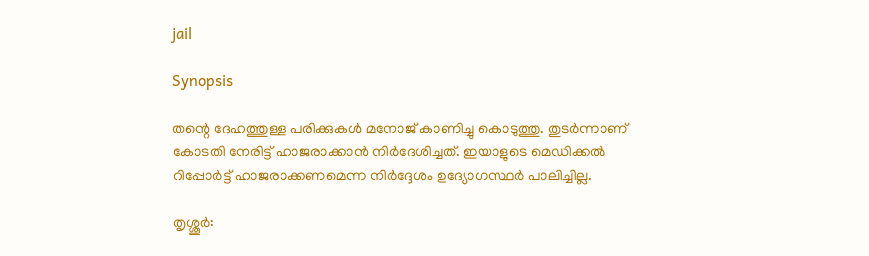jail

Synopsis

തന്റെ ദേഹത്തുള്ള പരിക്കുകൾ മനോജ്‌ കാണിച്ചു കൊടുത്തു. തുടർന്നാണ് കോടതി നേരിട്ട് ഹാജരാക്കാൻ നിർദേശിച്ചത്. ഇയാളുടെ മെഡിക്കൽ റിപ്പോർട്ട്‌ ഹാജരാക്കണമെന്ന നിർദ്ദേശം ഉദ്യോഗസ്ഥർ പാലിച്ചില്ല.

തൃശ്ശൂർ: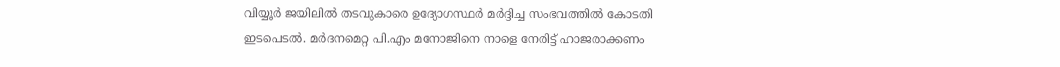വിയ്യൂർ ജയിലിൽ തടവുകാരെ ഉദ്യോഗസ്ഥർ മർദ്ദിച്ച സംഭവത്തിൽ കോടതി ഇടപെടൽ. മർദനമെറ്റ പി.എം മനോജിനെ നാളെ നേരിട്ട് ഹാജരാക്കണം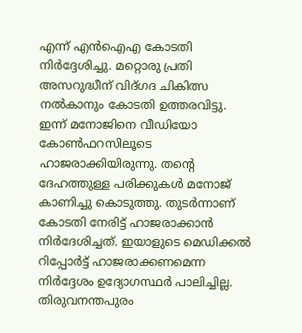എന്ന് എൻഐഎ കോടതി നിർദ്ദേശിച്ചു. മറ്റൊരു പ്രതി അസറുദ്ധീന് വിദ്ഗദ ചികിത്സ നൽകാനും കോടതി ഉത്തരവിട്ടു. ഇന്ന് മനോജിനെ വീഡിയോ കോൺഫറസിലൂടെ ഹാജരാക്കിയിരുന്നു. തന്റെ ദേഹത്തുള്ള പരിക്കുകൾ മനോജ്‌ കാണിച്ചു കൊടുത്തു. തുടർന്നാണ് കോടതി നേരിട്ട് ഹാജരാക്കാൻ നിർദേശിച്ചത്. ഇയാളുടെ മെഡിക്കൽ റിപ്പോർട്ട്‌ ഹാജരാക്കണമെന്ന നിർദ്ദേശം ഉദ്യോഗസ്ഥർ പാലിച്ചില്ല. തിരുവനന്തപുരം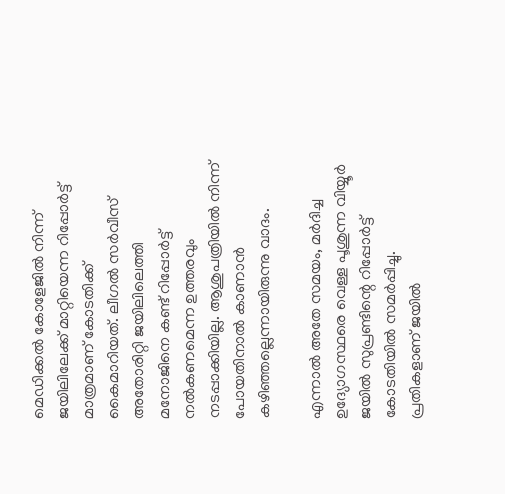മെഡിക്കൽ കോളേജിൽ നിന്ന്‌ ജയിലിലേക്ക് മാറ്റിയെന്ന റിപ്പോർട്ട്‌ മാത്രമാണ് കോടതിക്ക് കൈമാറിയത്. ലീഗൽ സർവീസ് അതോരിറ്റി ജയിലിലെത്തി മനോജിനെ കണ്ട് റിപ്പോർട്ട്‌ നൽകണമെന്ന ഉത്തരവും നടപ്പാക്കിയില്ല. ആശുപത്രിയിൽ നിന്ന് പോയതിനാൽ കാണാൻ കഴിഞ്ഞല്ലെന്നായിരുന്നു വാദം.

എന്നാൽ അതേ സമയം, മർദിച്ച ഉദ്യോഗസ്ഥരെ വെള്ള പൂശുന്ന വിയ്യൂർ ജയിൽ സുപ്രണ്ടിന്റെ റിപ്പോർട്ട്‌ കോടതിയിൽ സമർപ്പിച്ചു. പ്രതികളാണ് ജയിൽ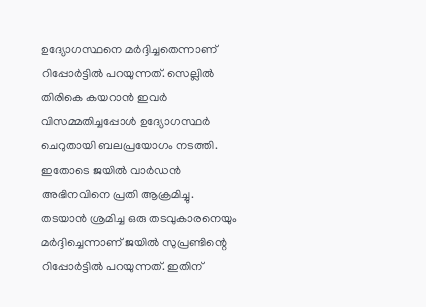ഉദ്യോഗസ്ഥനെ മർദ്ദിച്ചതെന്നാണ് റിപ്പോർട്ടിൽ പറയുന്നത്. സെല്ലിൽ തിരികെ കയറാൻ ഇവർ വിസമ്മതിച്ചപ്പോൾ ഉദ്യോഗസ്ഥർ ചെറുതായി ബലപ്രയോഗം നടത്തി. ഇതോടെ ജയിൽ വാർഡൻ അഭിനവിനെ പ്രതി ആക്രമിച്ചു. തടയാൻ ശ്രമിച്ച ഒരു തടവുകാരനെയും മർദ്ദിച്ചെന്നാണ് ജയിൽ സുപ്രണ്ടിന്റെ റിപ്പോർട്ടിൽ പറയുന്നത്. ഇതിന്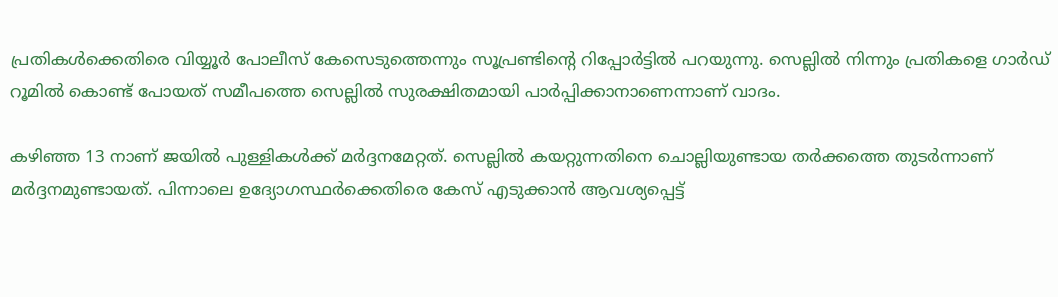പ്രതികൾക്കെതിരെ വിയ്യൂർ പോലീസ് കേസെടുത്തെന്നും സൂപ്രണ്ടിന്റെ റിപ്പോർട്ടിൽ പറയുന്നു. സെല്ലിൽ നിന്നും പ്രതികളെ ഗാർഡ് റൂമിൽ കൊണ്ട് പോയത് സമീപത്തെ സെല്ലിൽ സുരക്ഷിതമായി പാർപ്പിക്കാനാണെന്നാണ് വാദം.

കഴിഞ്ഞ 13 നാണ് ജയിൽ പുള്ളികൾക്ക് മർദ്ദനമേറ്റത്. സെല്ലിൽ കയറ്റുന്നതിനെ ചൊല്ലിയുണ്ടായ തര്‍ക്കത്തെ തുടർന്നാണ് മർദ്ദനമുണ്ടായത്. പിന്നാലെ ഉദ്യോഗസ്ഥർക്കെതിരെ കേസ് എടുക്കാൻ ആവശ്യപ്പെട്ട്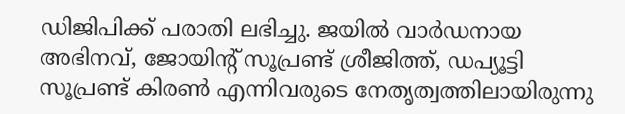ഡിജിപിക്ക്‌ പരാതി ലഭിച്ചു. ജയിൽ വാർഡനായ അഭിനവ്, ജോയിന്‍റ് സൂപ്രണ്ട് ശ്രീജിത്ത്, ഡപ്യൂട്ടി സൂപ്രണ്ട് കിരൺ എന്നിവരുടെ നേതൃത്വത്തിലായിരുന്നു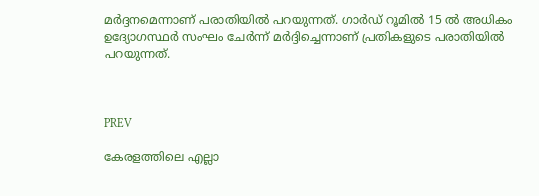മർദ്ദനമെന്നാണ് പരാതിയിൽ പറയുന്നത്. ഗാർഡ് റൂമിൽ 15 ൽ അധികം ഉദ്യോഗസ്ഥർ സംഘം ചേർന്ന് മർദ്ദിച്ചെന്നാണ് പ്രതികളുടെ പരാതിയിൽ പറയുന്നത്.



PREV

കേരളത്തിലെ എല്ലാ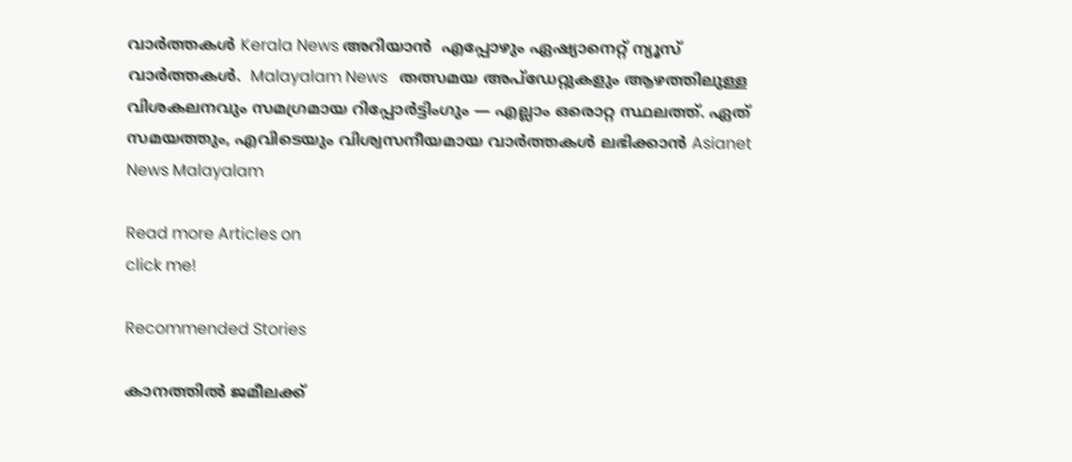വാർത്തകൾ Kerala News അറിയാൻ  എപ്പോഴും ഏഷ്യാനെറ്റ് ന്യൂസ് വാർത്തകൾ.  Malayalam News   തത്സമയ അപ്‌ഡേറ്റുകളും ആഴത്തിലുള്ള വിശകലനവും സമഗ്രമായ റിപ്പോർട്ടിംഗും — എല്ലാം ഒരൊറ്റ സ്ഥലത്ത്. ഏത് സമയത്തും, എവിടെയും വിശ്വസനീയമായ വാർത്തകൾ ലഭിക്കാൻ Asianet News Malayalam

Read more Articles on
click me!

Recommended Stories

കാനത്തിൽ ജമീലക്ക്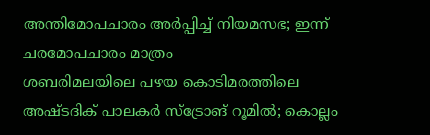അന്തിമോപചാരം അർപ്പിച്ച് നിയമസഭ; ഇന്ന് ചരമോപചാരം മാത്രം
ശബരിമലയിലെ പഴയ കൊടിമരത്തിലെ അഷ്‌ടദിക് പാലകർ സ്ട്രോങ് റൂമിൽ; കൊല്ലം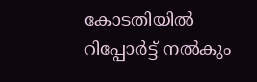കോടതിയിൽ റിപ്പോർട്ട് നൽകും